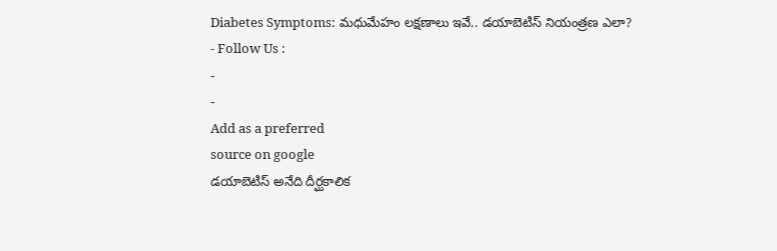Diabetes Symptoms: మధుమేహం లక్షణాలు ఇవే.. డయాబెటిస్ నియంత్రణ ఎలా?
- Follow Us :
-
-
Add as a preferred
source on google
డయాబెటిస్ అనేది దీర్ఘకాలిక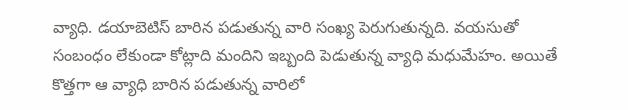వ్యాధి. డయాబెటిస్ బారిన పడుతున్న వారి సంఖ్య పెరుగుతున్నది. వయసుతో సంబంధం లేకుండా కోట్లాది మందిని ఇబ్బంది పెడుతున్న వ్యాధి మధుమేహం. అయితే కొత్తగా ఆ వ్యాధి బారిన పడుతున్న వారిలో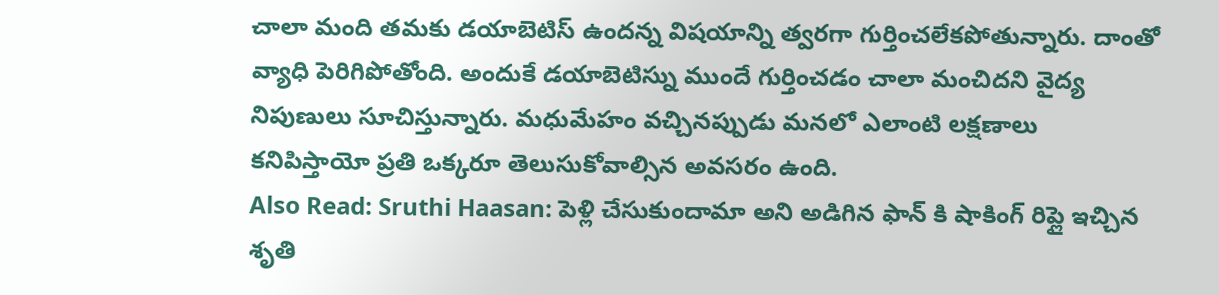చాలా మంది తమకు డయాబెటిస్ ఉందన్న విషయాన్ని త్వరగా గుర్తించలేకపోతున్నారు. దాంతో వ్యాధి పెరిగిపోతోంది. అందుకే డయాబెటిస్ను ముందే గుర్తించడం చాలా మంచిదని వైద్య నిపుణులు సూచిస్తున్నారు. మధుమేహం వచ్చినప్పుడు మనలో ఎలాంటి లక్షణాలు కనిపిస్తాయో ప్రతి ఒక్కరూ తెలుసుకోవాల్సిన అవసరం ఉంది.
Also Read: Sruthi Haasan: పెళ్లి చేసుకుందామా అని అడిగిన ఫాన్ కి షాకింగ్ రిప్లై ఇచ్చిన శృతి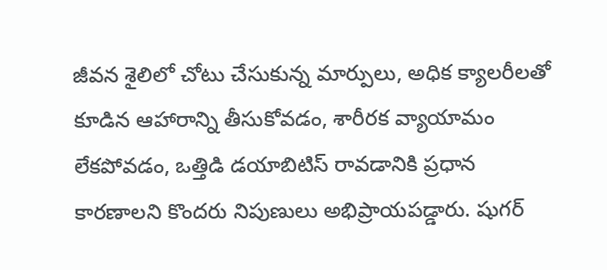జీవన శైలిలో చోటు చేసుకున్న మార్పులు, అధిక క్యాలరీలతో కూడిన ఆహారాన్ని తీసుకోవడం, శారీరక వ్యాయామం లేకపోవడం, ఒత్తిడి డయాబిటిస్ రావడానికి ప్రధాన కారణాలని కొందరు నిపుణులు అభిప్రాయపడ్డారు. షుగర్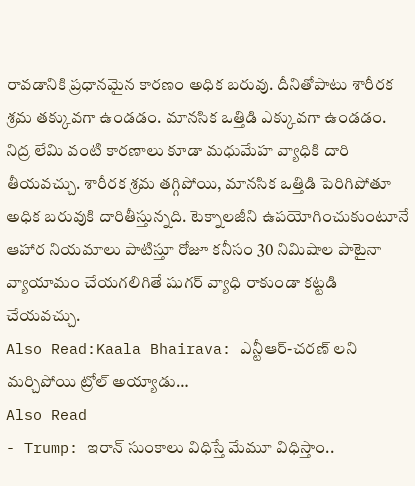రావడానికి ప్రధానమైన కారణం అధిక బరువు. దీనితోపాటు శారీరక శ్రమ తక్కువగా ఉండడం. మానసిక ఒత్తిడి ఎక్కువగా ఉండడం. నిద్ర లేమి వంటి కారణాలు కూడా మధుమేహ వ్యాధికి దారి తీయవచ్చు. శారీరక శ్రమ తగ్గిపోయి, మానసిక ఒత్తిడి పెరిగిపోతూ అధిక బరువుకి దారితీస్తున్నది. టెక్నాలజీని ఉపయోగించుకుంటూనే ఆహార నియమాలు పాటిస్తూ రోజూ కనీసం 30 నిమిషాల పాటైనా వ్యాయామం చేయగలిగితే షుగర్ వ్యాధి రాకుండా కట్టడి చేయవచ్చు.
Also Read:Kaala Bhairava: ఎన్టీఆర్-చరణ్ లని మర్చిపోయి ట్రోల్ అయ్యాడు…
Also Read
- Trump: ఇరాన్ సుంకాలు విధిస్తే మేమూ విధిస్తాం..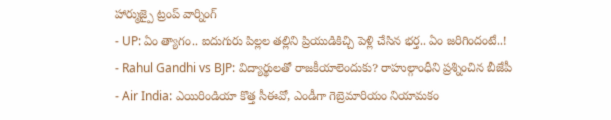హార్ముజ్పై ట్రంప్ వార్నింగ్
- UP: ఏం త్యాగం.. ఐదుగురు పిల్లల తల్లిని ప్రియుడికిచ్చి పెళ్లి చేసిన భర్త.. ఏం జరిగిందంటే..!
- Rahul Gandhi vs BJP: విద్యార్థులతో రాజకీయాలెందుకు? రాహుల్గాంధీని ప్రశ్నించిన బీజేపీ
- Air India: ఎయిరిండియా కొత్త సీఈవో, ఎండీగా గెబ్రెమారియం నియామకం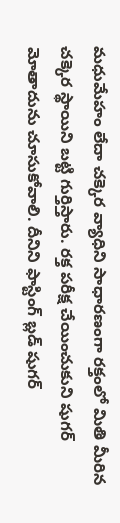మధుమేహం లేదా చక్కెర వ్యాధిని సాధారణంగా రక్తంలో మితి మీరిన చక్కెర స్థాయిని బట్టి గుర్తిస్తారు. రక్త పరీక్ష చేయించుకుని షుగర్ మోతాదును చూసుకోవాలి. దీనిని ఫాస్టింగ్ బ్లడ్ షుగర్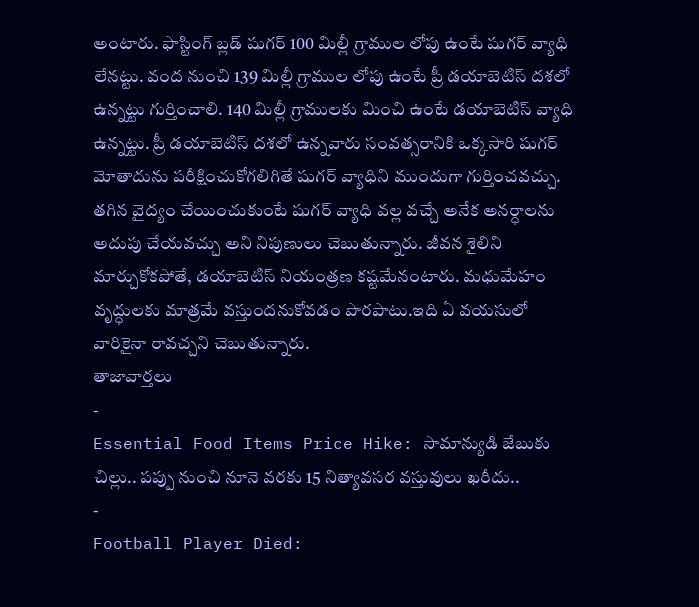అంటారు. ఫాస్టింగ్ బ్లడ్ షుగర్ 100 మిల్లీ గ్రాముల లోపు ఉంటే షుగర్ వ్యాధి లేనట్టు. వంద నుంచి 139 మిల్లీ గ్రాముల లోపు ఉంటే ప్రీ డయాబెటిస్ దశలో ఉన్నట్టు గుర్తించాలి. 140 మిల్లీ గ్రాములకు మించి ఉంటే డయాబెటిస్ వ్యాధి ఉన్నట్టు. ప్రీ డయాబెటిస్ దశలో ఉన్నవారు సంవత్సరానికి ఒక్కసారి షుగర్ మోతాదును పరీక్షించుకోగలిగితే షుగర్ వ్యాధిని ముందుగా గుర్తించవచ్చు. తగిన వైద్యం చేయించుకుంటే షుగర్ వ్యాధి వల్ల వచ్చే అనేక అనర్ధాలను అదుపు చేయవచ్చు అని నిపుణులు చెబుతున్నారు. జీవన శైలిని మార్చుకోకపోతే, డయాబెటిస్ నియంత్రణ కష్టమేనంటారు. మధుమేహం వృద్ధులకు మాత్రమే వస్తుందనుకోవడం పొరపాటు.ఇది ఏ వయసులో వారికైనా రావచ్చని చెబుతున్నారు.
తాజావార్తలు
-
Essential Food Items Price Hike: సామాన్యుడి జేబుకు చిల్లు.. పప్పు నుంచి నూనె వరకు 15 నిత్యావసర వస్తువులు ఖరీదు..
-
Football Player Died: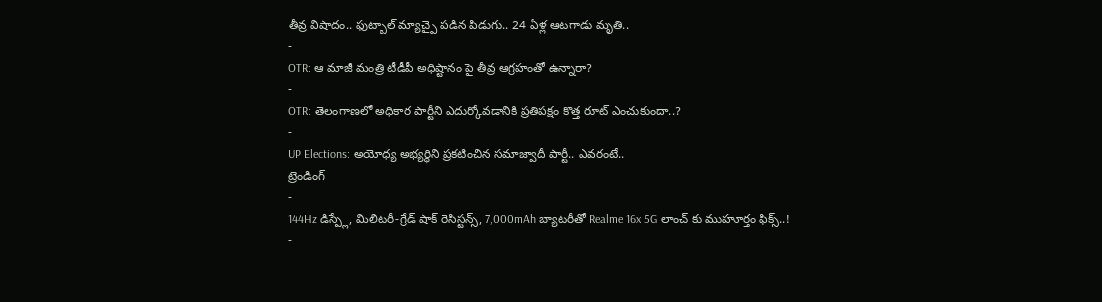తీవ్ర విషాదం.. ఫుట్బాల్ మ్యాచ్పై పడిన పిడుగు.. 24 ఏళ్ల ఆటగాడు మృతి..
-
OTR: ఆ మాజీ మంత్రి టీడీపీ అధిష్టానం పై తీవ్ర ఆగ్రహంతో ఉన్నారా?
-
OTR: తెలంగాణలో అధికార పార్టీని ఎదుర్కోవడానికి ప్రతిపక్షం కొత్త రూట్ ఎంచుకుందా..?
-
UP Elections: అయోధ్య అభ్యర్థిని ప్రకటించిన సమాజ్వాదీ పార్టీ.. ఎవరంటే..
ట్రెండింగ్
-
144Hz డిస్ప్లే, మిలిటరీ-గ్రేడ్ షాక్ రెసిస్టన్స్, 7,000mAh బ్యాటరీతో Realme 16x 5G లాంచ్ కు ముహూర్తం ఫిక్స్..!
-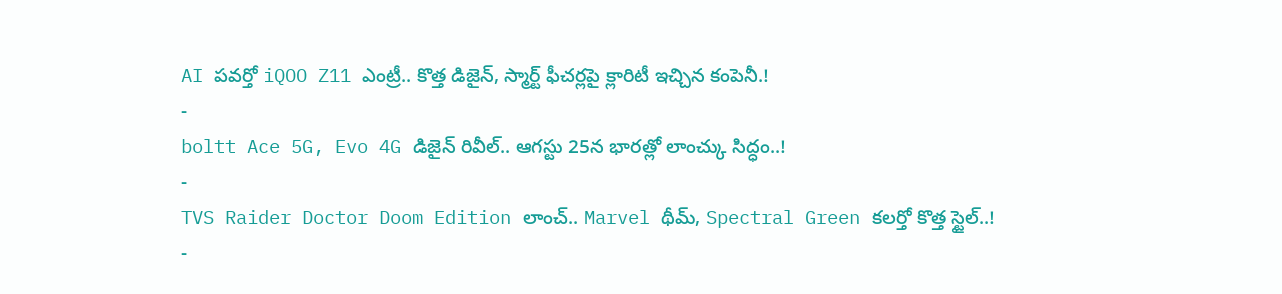AI పవర్తో iQOO Z11 ఎంట్రీ.. కొత్త డిజైన్, స్మార్ట్ ఫీచర్లపై క్లారిటీ ఇచ్చిన కంపెనీ.!
-
boltt Ace 5G, Evo 4G డిజైన్ రివీల్.. ఆగస్టు 25న భారత్లో లాంచ్కు సిద్ధం..!
-
TVS Raider Doctor Doom Edition లాంచ్.. Marvel థీమ్, Spectral Green కలర్తో కొత్త స్టైల్..!
-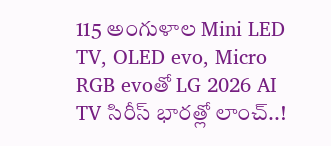115 అంగుళాల Mini LED TV, OLED evo, Micro RGB evoతో LG 2026 AI TV సిరీస్ భారత్లో లాంచ్..!